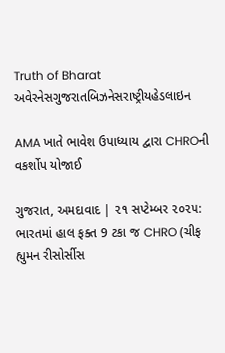Truth of Bharat
અવેરનેસગુજરાતબિઝનેસરાષ્ટ્રીયહેડલાઇન

AMA ખાતે ભાવેશ ઉપાધ્યાય દ્વારા CHROની વકર્શોપ યોજાઈ

ગુજરાત, અમદાવાદ | ૨૧ સપ્ટેમ્બર ૨૦૨૫: ભારતમાં હાલ ફક્ત 9 ટકા જ CHRO (ચીફ હ્યુમન રીસોર્સીસ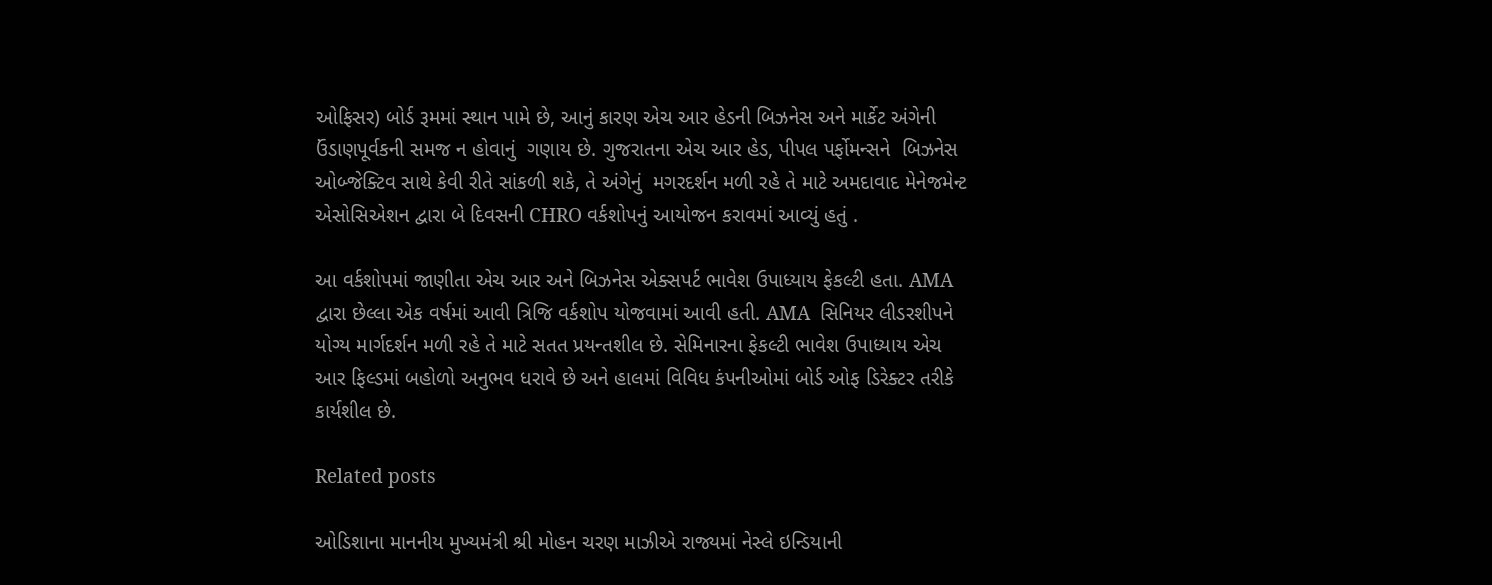ઓફિસર) બોર્ડ રૂમમાં સ્થાન પામે છે, આનું કારણ એચ આર હેડની બિઝનેસ અને માર્કેટ અંગેની ઉંડાણપૂર્વકની સમજ ન હોવાનું  ગણાય છે. ગુજરાતના એચ આર હેડ, પીપલ પર્ફોમન્સને  બિઝનેસ ઓબ્જેક્ટિવ સાથે કેવી રીતે સાંકળી શકે, તે અંગેનું  મગરદર્શન મળી રહે તે માટે અમદાવાદ મેનેજમેન્ટ એસોસિએશન દ્વારા બે દિવસની CHRO વર્કશોપનું આયોજન કરાવમાં આવ્યું હતું .

આ વર્કશોપમાં જાણીતા એચ આર અને બિઝનેસ એક્સપર્ટ ભાવેશ ઉપાધ્યાય ફેકલ્ટી હતા. AMA દ્વારા છેલ્લા એક વર્ષમાં આવી ત્રિજિ વર્કશોપ યોજવામાં આવી હતી. AMA  સિનિયર લીડરશીપને યોગ્ય માર્ગદર્શન મળી રહે તે માટે સતત પ્રયન્તશીલ છે. સેમિનારના ફેકલ્ટી ભાવેશ ઉપાધ્યાય એચ આર ફિલ્ડમાં બહોળો અનુભવ ધરાવે છે અને હાલમાં વિવિધ કંપનીઓમાં બોર્ડ ઓફ ડિરેક્ટર તરીકે કાર્યશીલ છે.

Related posts

ઓડિશાના માનનીય મુખ્યમંત્રી શ્રી મોહન ચરણ માઝીએ રાજ્યમાં નેસ્લે ઇન્ડિયાની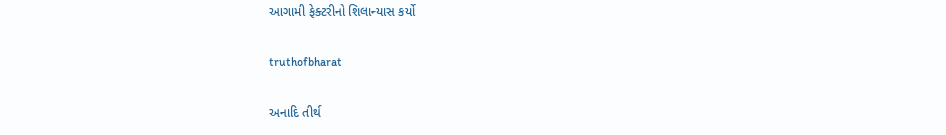આગામી ફેક્ટરીનો શિલાન્યાસ કર્યો

truthofbharat

અનાદિ તીર્થ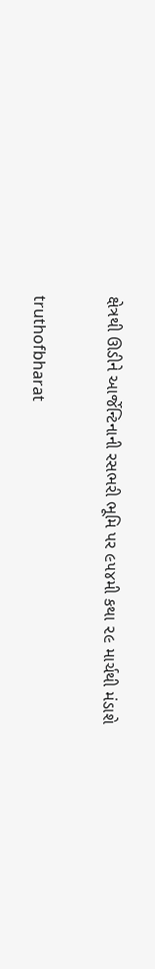ક્ષેત્રથી ઊડીને આર્જેન્ટિનાની રસભરી ભૂમિ પર ૯૫૪મી કથા ૨૯ માર્ચથી મંડાશે

truthofbharat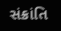સંક્રાંતિ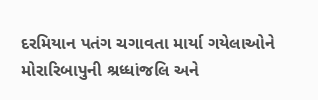દરમિયાન પતંગ ચગાવતા માર્યા ગયેલાઓને મોરારિબાપુની શ્રધ્ધાંજલિ અને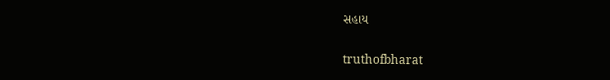સહાય

truthofbharat